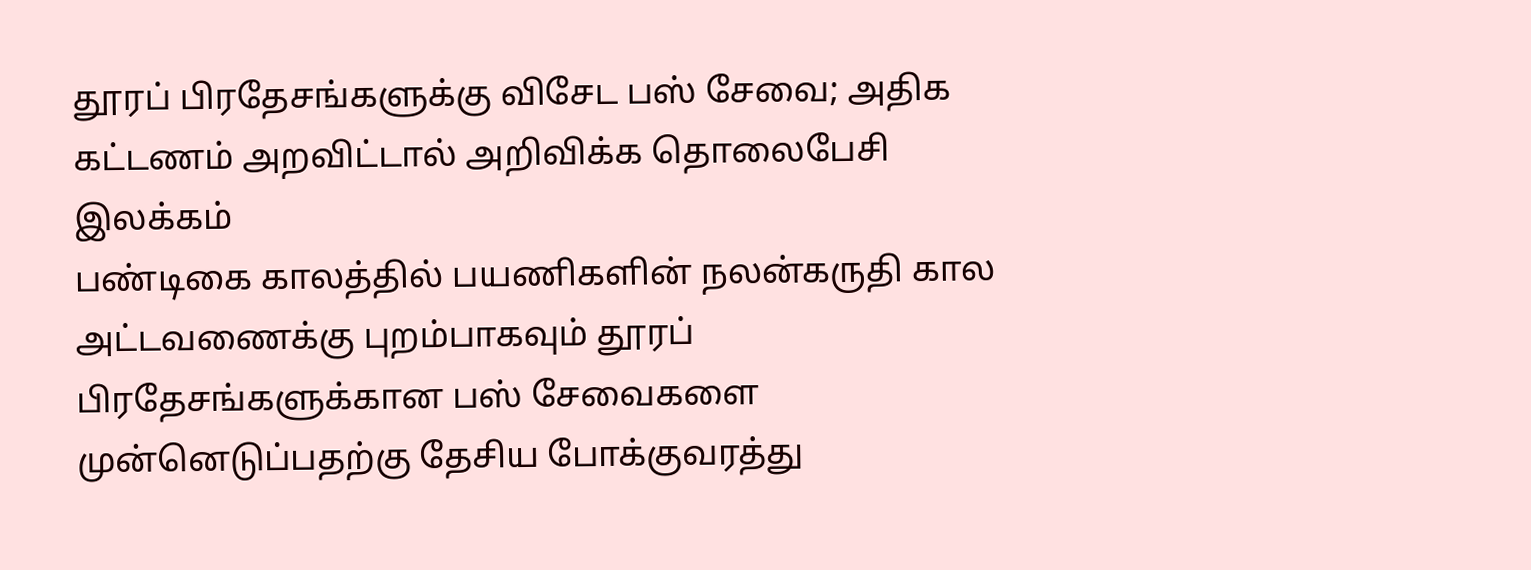தூரப் பிரதேசங்களுக்கு விசேட பஸ் சேவை; அதிக கட்டணம் அறவிட்டால் அறிவிக்க தொலைபேசி இலக்கம்
பண்டிகை காலத்தில் பயணிகளின் நலன்கருதி கால அட்டவணைக்கு புறம்பாகவும் தூரப் பிரதேசங்களுக்கான பஸ் சேவைகளை முன்னெடுப்பதற்கு தேசிய போக்குவரத்து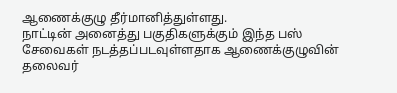ஆணைக்குழு தீர்மானித்துள்ளது.
நாட்டின் அனைத்து பகுதிகளுக்கும் இந்த பஸ் சேவைகள் நடத்தப்படவுள்ளதாக ஆணைக்குழுவின் தலைவர்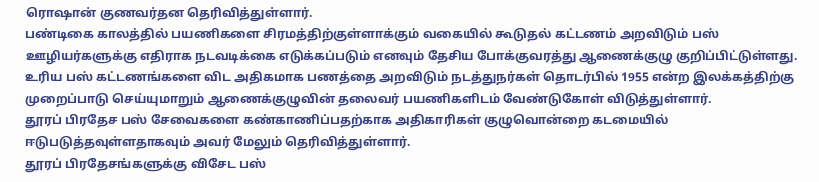ரொஷான் குணவர்தன தெரிவித்துள்ளார்.
பண்டிகை காலத்தில் பயணிகளை சிரமத்திற்குள்ளாக்கும் வகையில் கூடுதல் கட்டணம் அறவிடும் பஸ் ஊழியர்களுக்கு எதிராக நடவடிக்கை எடுக்கப்படும் எனவும் தேசிய போக்குவரத்து ஆணைக்குழு குறிப்பிட்டுள்ளது.
உரிய பஸ் கட்டணங்களை விட அதிகமாக பணத்தை அறவிடும் நடத்துநர்கள் தொடர்பில் 1955 என்ற இலக்கத்திற்கு முறைப்பாடு செய்யுமாறும் ஆணைக்குழுவின் தலைவர் பயணிகளிடம் வேண்டுகோள் விடுத்துள்ளார்.
தூரப் பிரதேச பஸ் சேவைகளை கண்காணிப்பதற்காக அதிகாரிகள் குழுவொன்றை கடமையில் ஈடுபடுத்தவுள்ளதாகவும் அவர் மேலும் தெரிவித்துள்ளார்.
தூரப் பிரதேசங்களுக்கு விசேட பஸ்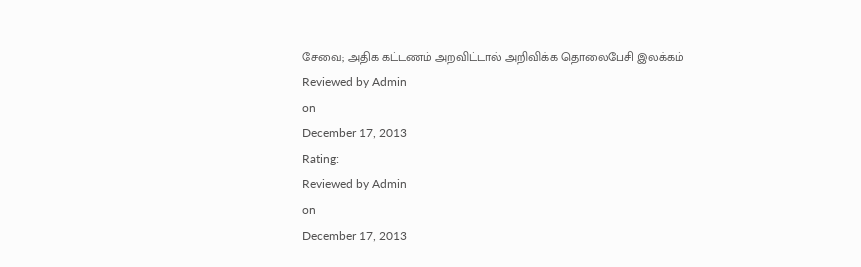சேவை; அதிக கட்டணம் அறவிட்டால் அறிவிக்க தொலைபேசி இலக்கம்
Reviewed by Admin
on
December 17, 2013
Rating:
Reviewed by Admin
on
December 17, 2013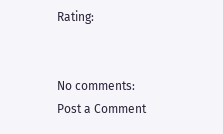Rating:


No comments:
Post a Comment